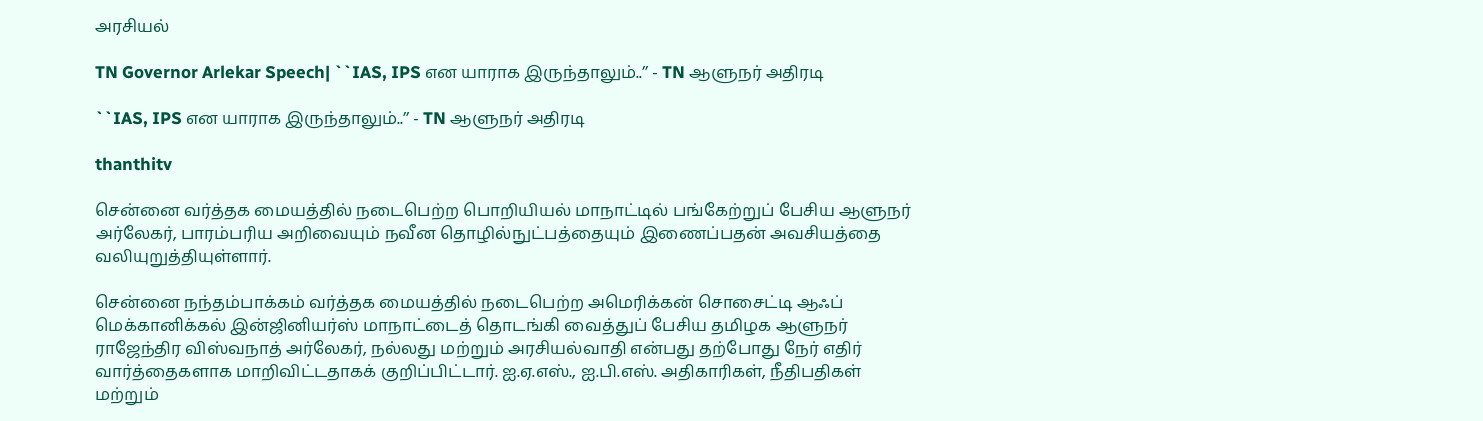அரசியல்

TN Governor Arlekar Speech| ``IAS, IPS என யாராக இருந்தாலும்..’’ - TN ஆளுநர் அதிரடி

``IAS, IPS என யாராக இருந்தாலும்..’’ - TN ஆளுநர் அதிரடி

thanthitv

சென்னை வர்த்தக மையத்தில் நடைபெற்ற பொறியியல் மாநாட்டில் பங்கேற்றுப் பேசிய ஆளுநர் அர்லேகர், பாரம்பரிய அறிவையும் நவீன தொழில்நுட்பத்தையும் இணைப்பதன் அவசியத்தை வலியுறுத்தியுள்ளார்.

சென்னை நந்தம்பாக்கம் வர்த்தக மையத்தில் நடைபெற்ற அமெரிக்கன் சொசைட்டி ஆஃப் மெக்கானிக்கல் இன்ஜினியர்ஸ் மாநாட்டைத் தொடங்கி வைத்துப் பேசிய தமிழக ஆளுநர் ராஜேந்திர விஸ்வநாத் அர்லேகர், நல்லது மற்றும் அரசியல்வாதி என்பது தற்போது நேர் எதிர் வார்த்தைகளாக மாறிவிட்டதாகக் குறிப்பிட்டார். ஐ.ஏ.எஸ்., ஐ.பி.எஸ். அதிகாரிகள், நீதிபதிகள் மற்றும்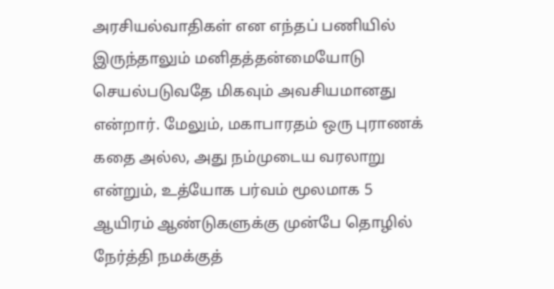அரசியல்வாதிகள் என எந்தப் பணியில் இருந்தாலும் மனிதத்தன்மையோடு செயல்படுவதே மிகவும் அவசியமானது என்றார். மேலும், மகாபாரதம் ஒரு புராணக் கதை அல்ல, அது நம்முடைய வரலாறு என்றும், உத்யோக பர்வம் மூலமாக 5 ஆயிரம் ஆண்டுகளுக்கு முன்பே தொழில் நேர்த்தி நமக்குத்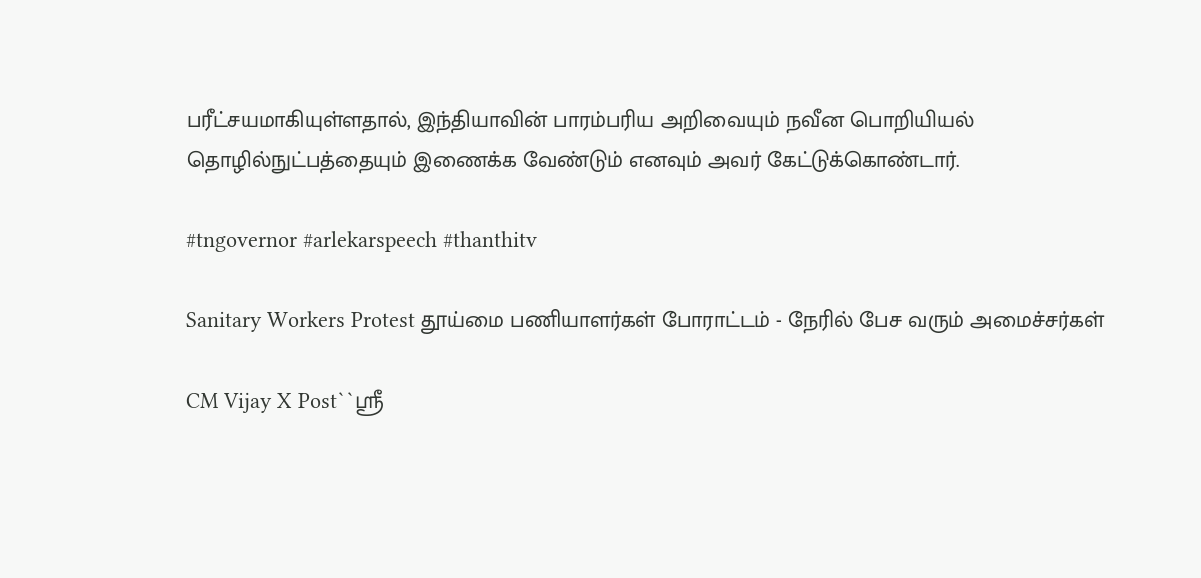பரீட்சயமாகியுள்ளதால், இந்தியாவின் பாரம்பரிய அறிவையும் நவீன பொறியியல் தொழில்நுட்பத்தையும் இணைக்க வேண்டும் எனவும் அவர் கேட்டுக்கொண்டார்.

#tngovernor #arlekarspeech #thanthitv

Sanitary Workers Protest தூய்மை பணியாளர்கள் போராட்டம் - நேரில் பேச வரும் அமைச்சர்கள்

CM Vijay X Post``ஸ்ரீ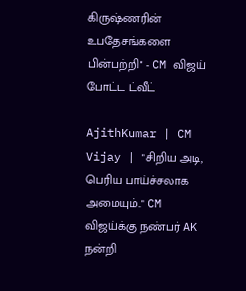கிருஷ்ணரின் உபதேசங்களை பின்பற்றி'' - CM விஜய் போட்ட ட்வீட்

AjithKumar | CM Vijay | "சிறிய அடி, பெரிய பாய்ச்சலாக அமையும்.." CM விஜய்க்கு நண்பர் AK நன்றி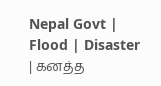Nepal Govt | Flood | Disaster | கனத்த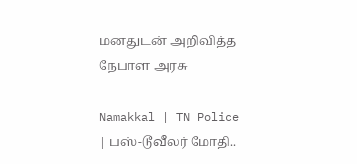மனதுடன் அறிவித்த நேபாள அரசு

Namakkal | TN Police | பஸ்-டூவீலர் மோதி..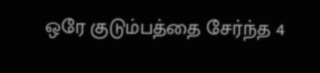ஒரே குடும்பத்தை சேர்ந்த 4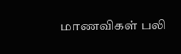மாணவிகள் பலி